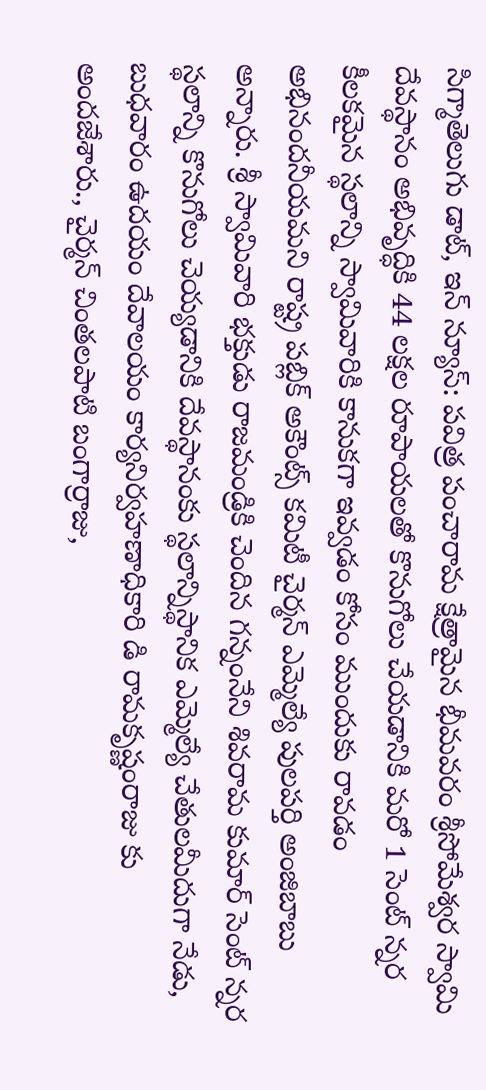సిగ్మాతెలుగు డాట్, ఇన్ న్యూస్: పవిత్ర పంచారామ క్షేత్రామైన భీమవరం శ్రీసోమేశ్వర స్వామి దేవస్థానం అభివృద్ధికి 44 లక్షల రూపాయలతో కొనుగోలు చేయడానికి మరో 1 సెంట్ న్నర కీలకమైన స్థలాన్ని స్వామివారికి కానుకగా ఇవ్వడం కోసం ముందుకు రావడం అభినందనీయమని రాష్ట్ర పబ్లిక్ అకౌంట్స్ కమిటీ చైర్మన్ ఎమ్మెల్యే పులపర్తి అంజిబాబు అన్నారు. శ్రీ స్వామివారి భక్తుడు రాజమండ్రికి చెందిన గన్నంనేని శివరామ కుమార్ సెంట్ న్నర స్థలాన్ని కొనుగోలు చెయ్యడానికి దేవస్థానంకు స్థలాన్నిస్థానిక ఎమ్మెల్యే చేతులమీదుగా నేడు, బుధవారం ఉదయం దేవాలయం కార్యనిర్వహణాధికారి డి రామకృష్ణంరాజు కు అందజేశారు., చైర్మన్ చింతలపాటి బంగార్రాజు,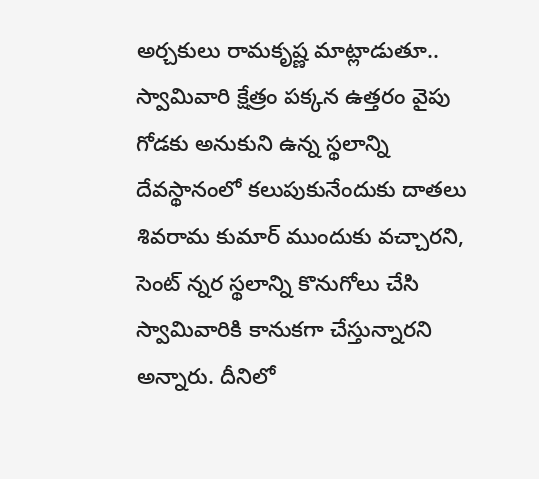అర్చకులు రామకృష్ణ మాట్లాడుతూ.. స్వామివారి క్షేత్రం పక్కన ఉత్తరం వైపు గోడకు అనుకుని ఉన్న స్థలాన్ని దేవస్థానంలో కలుపుకునేందుకు దాతలు శివరామ కుమార్ ముందుకు వచ్చారని, సెంట్ న్నర స్థలాన్ని కొనుగోలు చేసి స్వామివారికి కానుకగా చేస్తున్నారని అన్నారు. దీనిలో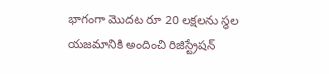భాగంగా మొదట రూ 20 లక్షలను స్థల యజమానికి అందించి రిజిస్ట్రేషన్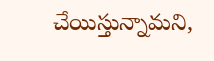చేయిస్తున్నామని,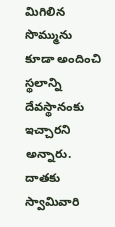మిగిలిన సొమ్మును కూడా అందించి స్థలాన్ని దేవస్థానంకు ఇచ్చారని అన్నారు. దాతకు స్వామివారి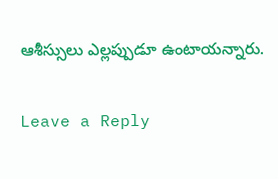ఆశీస్సులు ఎల్లప్పుడూ ఉంటాయన్నారు.

Leave a Reply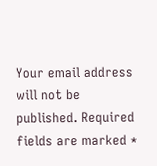Your email address will not be published. Required fields are marked *